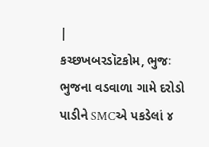|
કચ્છખબરડૉટકોમ, ભુજઃ ભુજના વડવાળા ગામે દરોડો પાડીને SMCએ પકડેલાં ૪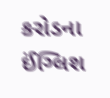કરોડના ઈંગ્લિશ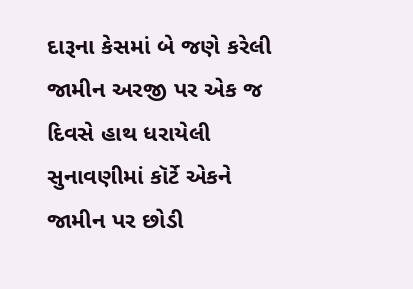દારૂના કેસમાં બે જણે કરેલી જામીન અરજી પર એક જ દિવસે હાથ ધરાયેલી સુનાવણીમાં કૉર્ટે એકને જામીન પર છોડી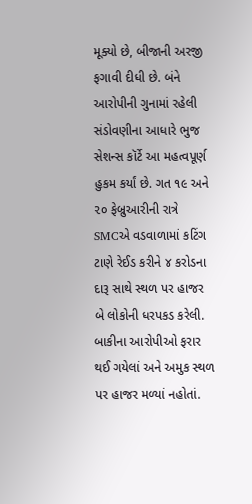મૂક્યો છે, બીજાની અરજી ફગાવી દીધી છે. બંને આરોપીની ગુનામાં રહેલી સંડોવણીના આધારે ભુજ સેશન્સ કૉર્ટે આ મહત્વપૂર્ણ હુકમ કર્યાં છે. ગત ૧૯ અને ૨૦ ફેબ્રુઆરીની રાત્રે SMCએ વડવાળામાં કટિંગ ટાણે રેઈડ કરીને ૪ કરોડના દારૂ સાથે સ્થળ પર હાજર બે લોકોની ધરપકડ કરેલી. બાકીના આરોપીઓ ફરાર થઈ ગયેલાં અને અમુક સ્થળ પર હાજર મળ્યાં નહોતાં.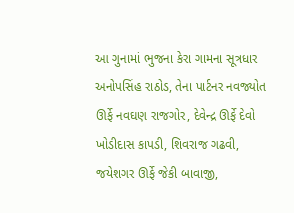આ ગુનામાં ભુજના કેરા ગામના સૂત્રધાર અનોપસિંહ રાઠોડ, તેના પાર્ટનર નવજ્યોત ઊર્ફે નવઘણ રાજગોર, દેવેન્દ્ર ઊર્ફે દેવો ખોડીદાસ કાપડી, શિવરાજ ગઢવી, જયેશગર ઊર્ફે જેકી બાવાજી,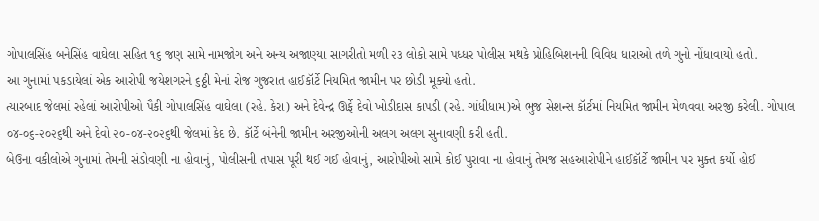ગોપાલસિંહ બનેસિંહ વાઘેલા સહિત ૧૬ જણ સામે નામજોગ અને અન્ય અજાણ્યા સાગરીતો મળી ૨૩ લોકો સામે પધ્ધર પોલીસ મથકે પ્રોહિબિશનની વિવિધ ધારાઓ તળે ગુનો નોંધાવાયો હતો.
આ ગુનામાં પકડાયેલાં એક આરોપી જયેશગરને ૬ઠ્ઠી મેનાં રોજ ગુજરાત હાઈકૉર્ટે નિયમિત જામીન પર છોડી મૂક્યો હતો.
ત્યારબાદ જેલમાં રહેલાં આરોપીઓ પૈકી ગોપાલસિંહ વાઘેલા (રહે. કેરા) અને દેવેન્દ્ર ઊર્ફે દેવો ખોડીદાસ કાપડી (રહે. ગાંધીધામ)એ ભુજ સેશન્સ કૉર્ટમાં નિયમિત જામીન મેળવવા અરજી કરેલી. ગોપાલ ૦૪-૦૬-૨૦૨૬થી અને દેવો ૨૦-૦૪-૨૦૨૬થી જેલમાં કેદ છે. કૉર્ટે બંનેની જામીન અરજીઓની અલગ અલગ સુનાવણી કરી હતી.
બેઉના વકીલોએ ગુનામાં તેમની સંડોવણી ના હોવાનું, પોલીસની તપાસ પૂરી થઈ ગઈ હોવાનું, આરોપીઓ સામે કોઈ પુરાવા ના હોવાનું તેમજ સહઆરોપીને હાઈકૉર્ટે જામીન પર મુક્ત કર્યો હોઈ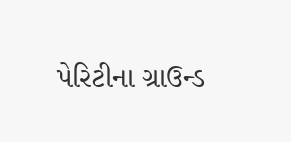પેરિટીના ગ્રાઉન્ડ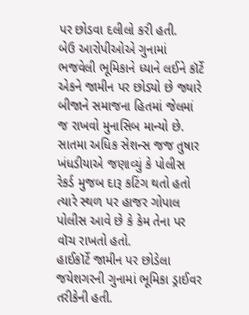પર છોડવા દલીલો કરી હતી.
બેઉ આરોપીઓએ ગુનામાં ભજવેલી ભૂમિકાને ધ્યાને લઈને કૉર્ટે એકને જામીન પર છોડ્યો છે જ્યારે બીજાને સમાજના હિતમાં જેલમાં જ રાખવો મુનાસિબ માન્યો છે.
સાતમા અધિક સેશન્સ જજ તુષાર ખંધડીયાએ જણાવ્યું કે પોલીસ રેકર્ડ મુજબ દારૂ કટિંગ થતો હતો ત્યારે સ્થળ પર હાજર ગોપાલ પોલીસ આવે છે કે કેમ તેના પર વૉચ રાખતો હતો.
હાઈકૉર્ટે જામીન પર છોડેલા જયેશગરની ગુનામાં ભૂમિકા ડ્રાઈવર તરીકેની હતી.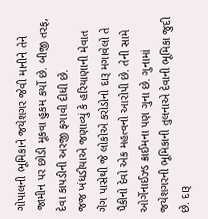ગોપાલની ભૂમિકાને જયેશગર જેવી માનીને તેને જામીન પર છોડી મૂકવા હુકમ કર્યો છે. બીજી તરફ, દેવા કાપડીની અરજી ફગાવી દીધી છે.
જજ ખંધડીયાએ જણાવ્યું કે હરિયાણાની મેવાત ગેંગ પાસેથી જે લોકોએ કરોડોનો દારૂ મગાવેલો તે પૈકીનો દેવો એક મહત્વનો આરોપી છે. તેની સામે ઓર્ગેનાઈઝ્ડ ક્રાઈમના પણ ગુના છે. ગુનામાં જયેશગરની ભૂમિકાની તુલનાએ દેવાની ભૂમિકા જુદી છે. દારૂ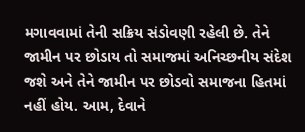મગાવવામાં તેની સક્રિય સંડોવણી રહેલી છે. તેને જામીન પર છોડાય તો સમાજમાં અનિચ્છનીય સંદેશ જશે અને તેને જામીન પર છોડવો સમાજના હિતમાં નહીં હોય. આમ, દેવાને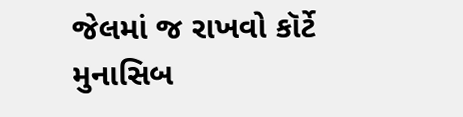જેલમાં જ રાખવો કૉર્ટે મુનાસિબ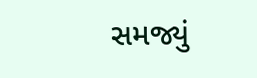સમજ્યું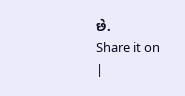છે.
Share it on
|